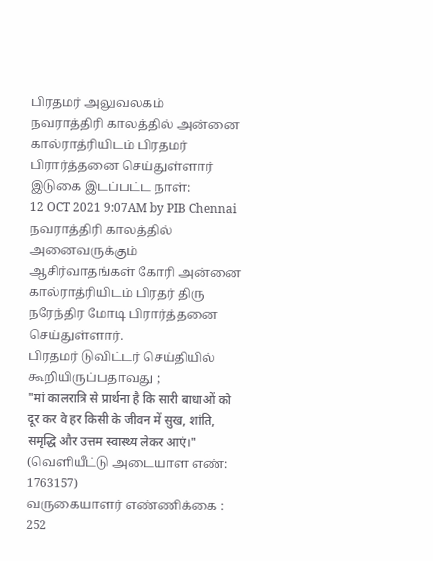பிரதமர் அலுவலகம்
நவராத்திரி காலத்தில் அன்னை கால்ராத்ரியிடம் பிரதமர் பிரார்த்தனை செய்துள்ளார்
இடுகை இடப்பட்ட நாள்:
12 OCT 2021 9:07AM by PIB Chennai
நவராத்திரி காலத்தில் அனைவருக்கும் ஆசிர்வாதங்கள் கோரி அன்னை கால்ராத்ரியிடம் பிரதர் திரு நரேந்திர மோடி பிரார்த்தனை செய்துள்ளார்.
பிரதமர் டுவிட்டர் செய்தியில் கூறியிருப்பதாவது ;
"मां कालरात्रि से प्रार्थना है कि सारी बाधाओं को दूर कर वे हर किसी के जीवन में सुख, शांति, समृद्धि और उत्तम स्वास्थ्य लेकर आएं।"
(வெளியீட்டு அடையாள எண்: 1763157)
வருகையாளர் எண்ணிக்கை : 252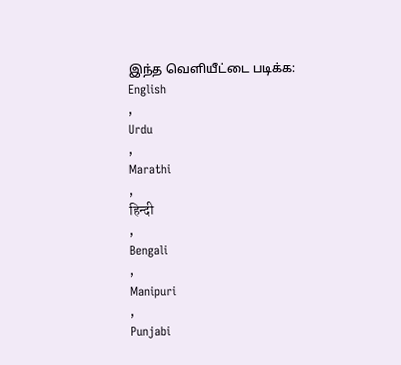இந்த வெளியீட்டை படிக்க:
English
,
Urdu
,
Marathi
,
हिन्दी
,
Bengali
,
Manipuri
,
Punjabi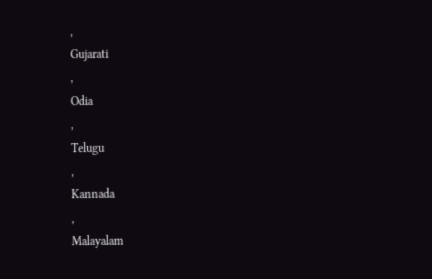,
Gujarati
,
Odia
,
Telugu
,
Kannada
,
Malayalam